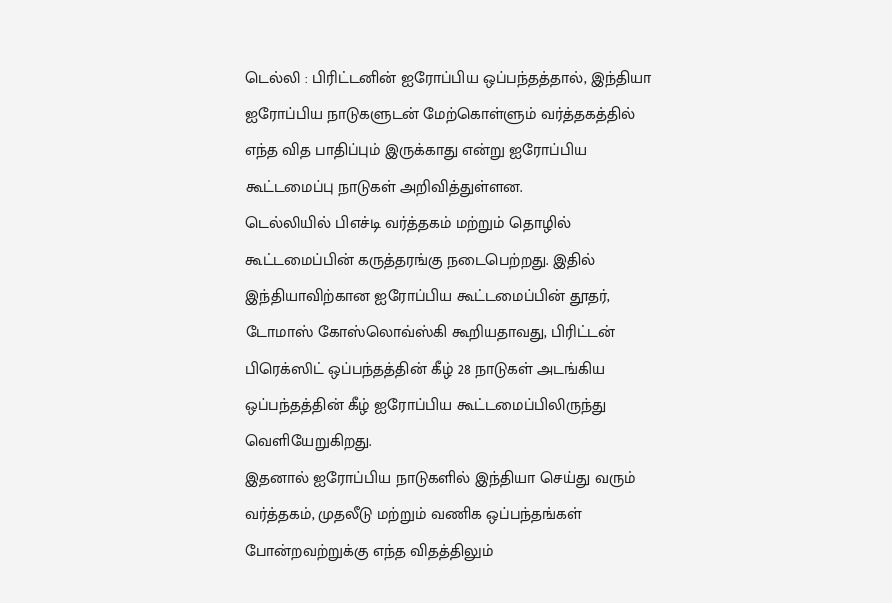டெல்லி : பிரிட்டனின் ஐரோப்பிய ஒப்பந்தத்தால், இந்தியா ஐரோப்பிய நாடுகளுடன் மேற்கொள்ளும் வர்த்தகத்தில் எந்த வித பாதிப்பும் இருக்காது என்று ஐரோப்பிய கூட்டமைப்பு நாடுகள் அறிவித்துள்ளன.
டெல்லியில் பிஎச்டி வர்த்தகம் மற்றும் தொழில் கூட்டமைப்பின் கருத்தரங்கு நடைபெற்றது. இதில் இந்தியாவிற்கான ஐரோப்பிய கூட்டமைப்பின் தூதர், டோமாஸ் கோஸ்லொவ்ஸ்கி கூறியதாவது, பிரிட்டன் பிரெக்ஸிட் ஒப்பந்தத்தின் கீழ் 28 நாடுகள் அடங்கிய ஒப்பந்தத்தின் கீழ் ஐரோப்பிய கூட்டமைப்பிலிருந்து வெளியேறுகிறது.
இதனால் ஐரோப்பிய நாடுகளில் இந்தியா செய்து வரும் வர்த்தகம், முதலீடு மற்றும் வணிக ஒப்பந்தங்கள் போன்றவற்றுக்கு எந்த விதத்திலும்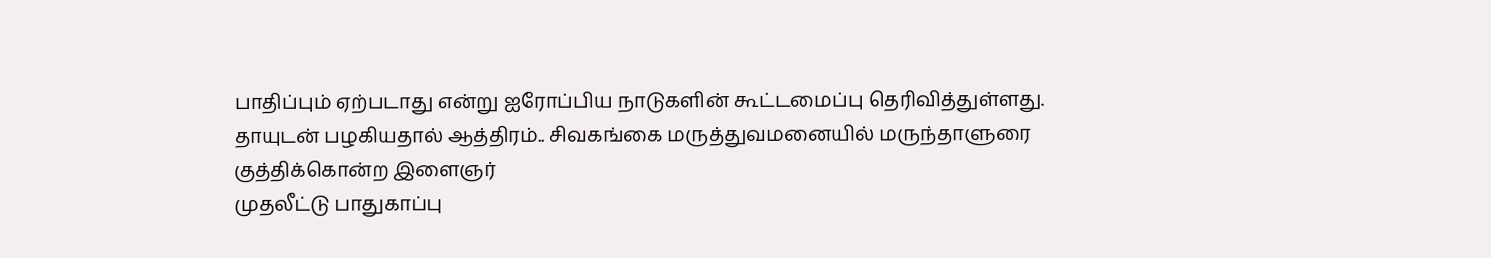பாதிப்பும் ஏற்படாது என்று ஐரோப்பிய நாடுகளின் கூட்டமைப்பு தெரிவித்துள்ளது.
தாயுடன் பழகியதால் ஆத்திரம்.. சிவகங்கை மருத்துவமனையில் மருந்தாளுரை குத்திக்கொன்ற இளைஞர்
முதலீட்டு பாதுகாப்பு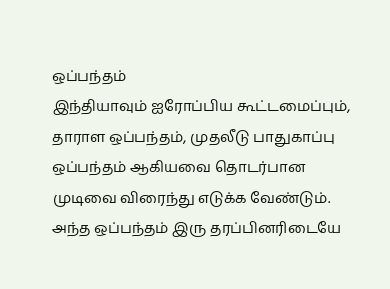ஒப்பந்தம்
இந்தியாவும் ஐரோப்பிய கூட்டமைப்பும், தாராள ஒப்பந்தம், முதலீடு பாதுகாப்பு ஒப்பந்தம் ஆகியவை தொடர்பான முடிவை விரைந்து எடுக்க வேண்டும். அந்த ஒப்பந்தம் இரு தரப்பினரிடையே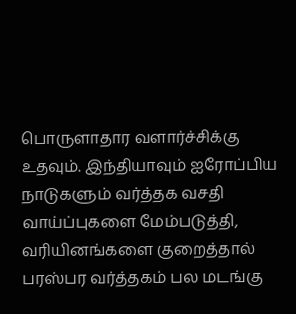பொருளாதார வளார்ச்சிக்கு உதவும். இந்தியாவும் ஐரோப்பிய நாடுகளும் வர்த்தக வசதி வாய்ப்புகளை மேம்படுத்தி, வரியினங்களை குறைத்தால் பரஸ்பர வர்த்தகம் பல மடங்கு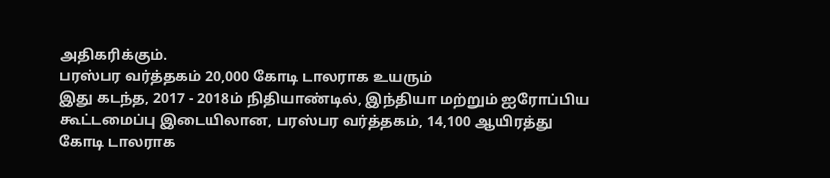அதிகரிக்கும்.
பரஸ்பர வர்த்தகம் 20,000 கோடி டாலராக உயரும்
இது கடந்த, 2017 - 2018ம் நிதியாண்டில், இந்தியா மற்றும் ஐரோப்பிய கூட்டமைப்பு இடையிலான, பரஸ்பர வர்த்தகம், 14,100 ஆயிரத்து கோடி டாலராக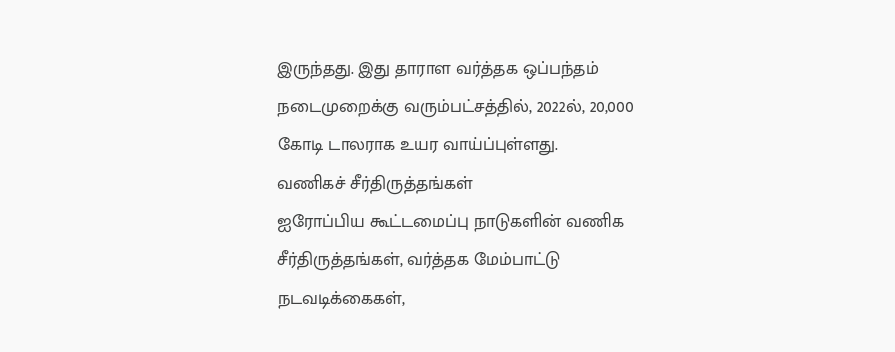இருந்தது. இது தாராள வர்த்தக ஒப்பந்தம் நடைமுறைக்கு வரும்பட்சத்தில், 2022ல், 20,000 கோடி டாலராக உயர வாய்ப்புள்ளது.
வணிகச் சீர்திருத்தங்கள்
ஐரோப்பிய கூட்டமைப்பு நாடுகளின் வணிக சீர்திருத்தங்கள், வர்த்தக மேம்பாட்டு நடவடிக்கைகள்,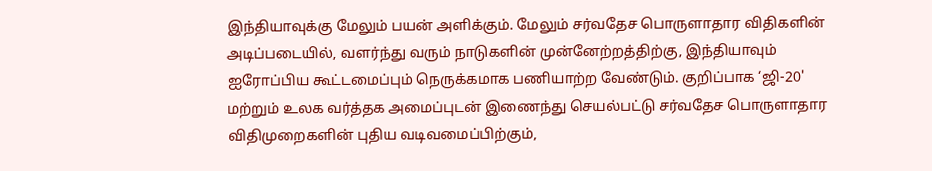இந்தியாவுக்கு மேலும் பயன் அளிக்கும். மேலும் சர்வதேச பொருளாதார விதிகளின் அடிப்படையில், வளர்ந்து வரும் நாடுகளின் முன்னேற்றத்திற்கு, இந்தியாவும் ஐரோப்பிய கூட்டமைப்பும் நெருக்கமாக பணியாற்ற வேண்டும். குறிப்பாக ‘ஜி-20' மற்றும் உலக வர்த்தக அமைப்புடன் இணைந்து செயல்பட்டு சர்வதேச பொருளாதார விதிமுறைகளின் புதிய வடிவமைப்பிற்கும்,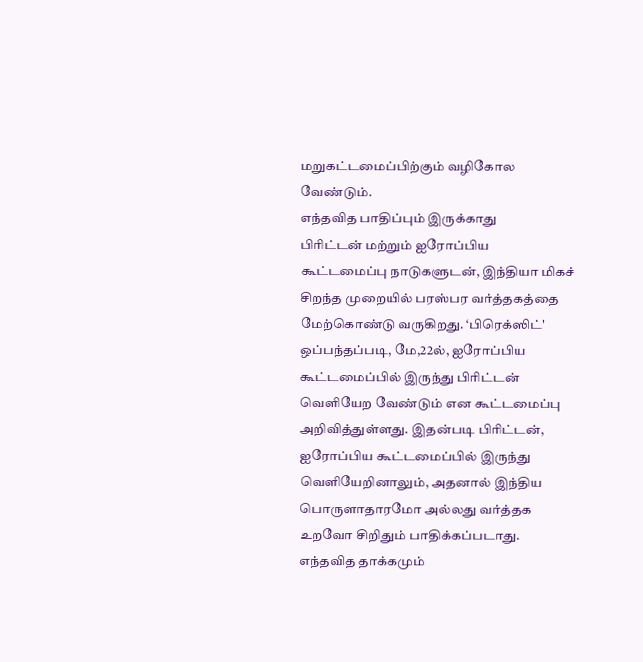மறுகட்டமைப்பிற்கும் வழிகோல வேண்டும்.
எந்தவித பாதிப்பும் இருக்காது
பிரிட்டன் மற்றும் ஐரோப்பிய கூட்டமைப்பு நாடுகளுடன், இந்தியா மிகச் சிறந்த முறையில் பரஸ்பர வர்த்தகத்தை மேற்கொண்டு வருகிறது. ‘பிரெக்ஸிட்' ஒப்பந்தப்படி, மே,22ல், ஐரோப்பிய கூட்டமைப்பில் இருந்து பிரிட்டன் வெளியேற வேண்டும் என கூட்டமைப்பு அறிவித்துள்ளது. இதன்படி பிரிட்டன், ஐரோப்பிய கூட்டமைப்பில் இருந்து வெளியேறினாலும், அதனால் இந்திய பொருளாதாரமோ அல்லது வர்த்தக உறவோ சிறிதும் பாதிக்கப்படாது. எந்தவித தாக்கமும்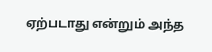ஏற்படாது என்றும் அந்த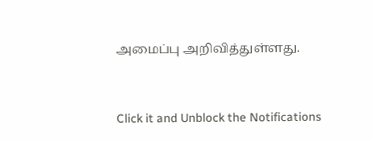அமைப்பு அறிவித்துள்ளது.


Click it and Unblock the Notifications